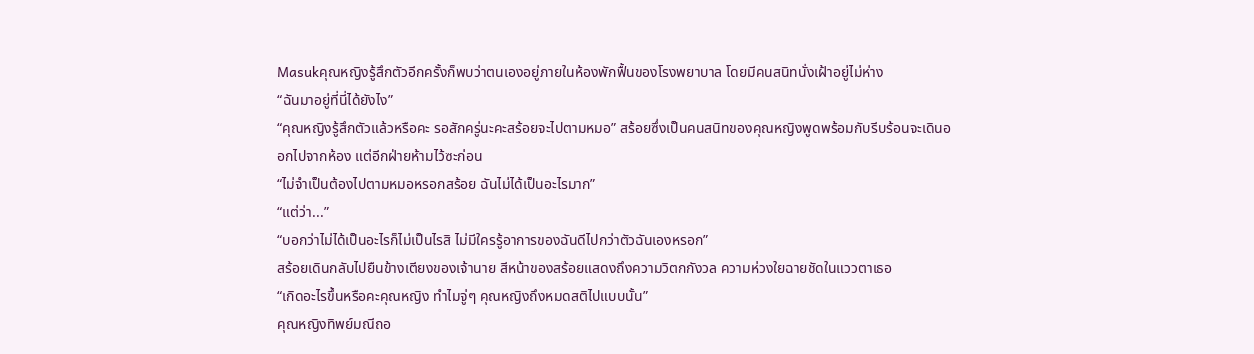Masukคุณหญิงรู้สึกตัวอีกครั้งก็พบว่าตนเองอยู่ภายในห้องพักฟื้นของโรงพยาบาล โดยมีคนสนิทนั่งเฝ้าอยู่ไม่ห่าง
“ฉันมาอยู่ที่นี่ได้ยังไง”
“คุณหญิงรู้สึกตัวแล้วหรือคะ รอสักครู่นะคะสร้อยจะไปตามหมอ” สร้อยซึ่งเป็นคนสนิทของคุณหญิงพูดพร้อมกับรีบร้อนจะเดินออกไปจากห้อง แต่อีกฝ่ายห้ามไว้ซะก่อน
“ไม่จำเป็นต้องไปตามหมอหรอกสร้อย ฉันไม่ได้เป็นอะไรมาก”
“แต่ว่า...”
“บอกว่าไม่ได้เป็นอะไรก็ไม่เป็นไรสิ ไม่มีใครรู้อาการของฉันดีไปกว่าตัวฉันเองหรอก”
สร้อยเดินกลับไปยืนข้างเตียงของเจ้านาย สีหน้าของสร้อยแสดงถึงความวิตกกังวล ความห่วงใยฉายชัดในแววตาเธอ
“เกิดอะไรขึ้นหรือคะคุณหญิง ทำไมจู่ๆ คุณหญิงถึงหมดสติไปแบบนั้น”
คุณหญิงทิพย์มณีถอ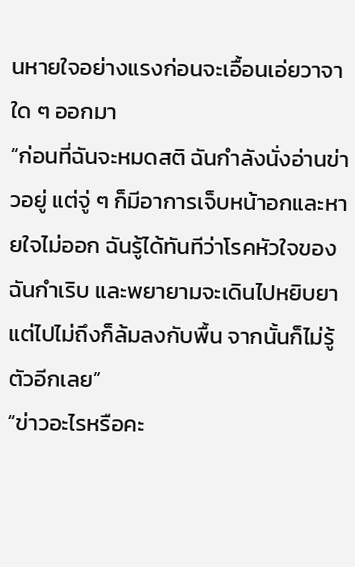นหายใจอย่างแรงก่อนจะเอื้อนเอ่ยวาจาใด ๆ ออกมา
“ก่อนที่ฉันจะหมดสติ ฉันกำลังนั่งอ่านข่าวอยู่ แต่จู่ ๆ ก็มีอาการเจ็บหน้าอกและหายใจไม่ออก ฉันรู้ได้ทันทีว่าโรคหัวใจของฉันกำเริบ และพยายามจะเดินไปหยิบยาแต่ไปไม่ถึงก็ล้มลงกับพื้น จากนั้นก็ไม่รู้ตัวอีกเลย”
“ข่าวอะไรหรือคะ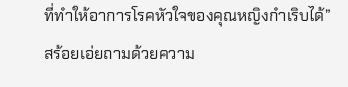ที่ทำให้อาการโรคหัวใจของคุณหญิงกำเริบได้” สร้อยเอ่ยถามด้วยความ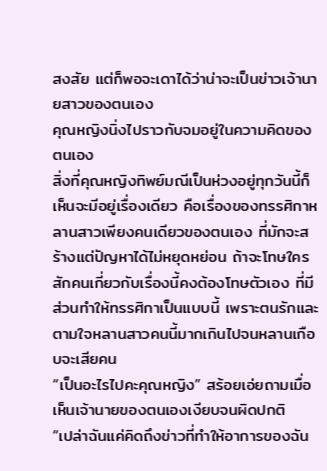สงสัย แต่ก็พอจะเดาได้ว่าน่าจะเป็นข่าวเจ้านายสาวของตนเอง
คุณหญิงนิ่งไปราวกับจมอยู่ในความคิดของตนเอง
สิ่งที่คุณหญิงทิพย์มณีเป็นห่วงอยู่ทุกวันนี้ก็เห็นจะมีอยู่เรื่องเดียว คือเรื่องของทรรศิกาหลานสาวเพียงคนเดียวของตนเอง ที่มักจะสร้างแต่ปัญหาได้ไม่หยุดหย่อน ถ้าจะโทษใครสักคนเกี่ยวกับเรื่องนี้คงต้องโทษตัวเอง ที่มีส่วนทำให้ทรรศิกาเป็นแบบนี้ เพราะตนรักและตามใจหลานสาวคนนี้มากเกินไปจนหลานเกือบจะเสียคน
“เป็นอะไรไปคะคุณหญิง” สร้อยเอ่ยถามเมื่อเห็นเจ้านายของตนเองเงียบจนผิดปกติ
“เปล่าฉันแค่คิดถึงข่าวที่ทำให้อาการของฉัน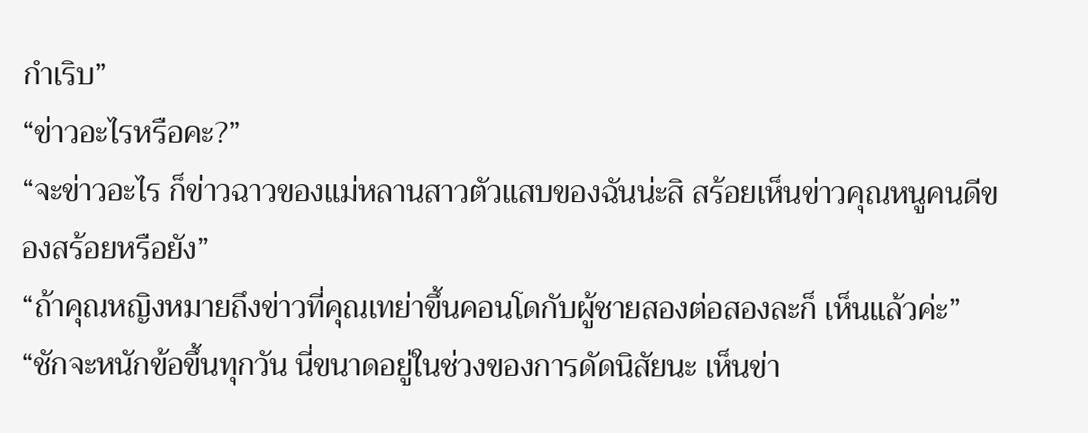กำเริบ”
“ข่าวอะไรหรือคะ?”
“จะข่าวอะไร ก็ข่าวฉาวของแม่หลานสาวตัวแสบของฉันน่ะสิ สร้อยเห็นข่าวคุณหนูคนดีของสร้อยหรือยัง”
“ถ้าคุณหญิงหมายถึงข่าวที่คุณเทย่าขึ้นคอนโดกับผู้ชายสองต่อสองละก็ เห็นแล้วค่ะ”
“ชักจะหนักข้อขึ้นทุกวัน นี่ขนาดอยู่ในช่วงของการดัดนิสัยนะ เห็นข่า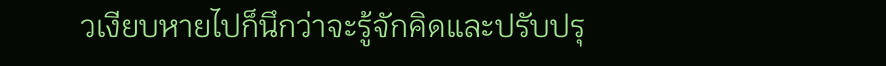วเงียบหายไปก็นึกว่าจะรู้จักคิดและปรับปรุ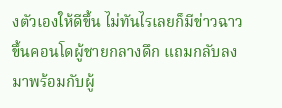งตัวเองให้ดีขึ้น ไม่ทันไรเลยก็มีข่าวฉาวขึ้นคอนโดผู้ชายกลางดึก แถมกลับลงมาพร้อมกับผู้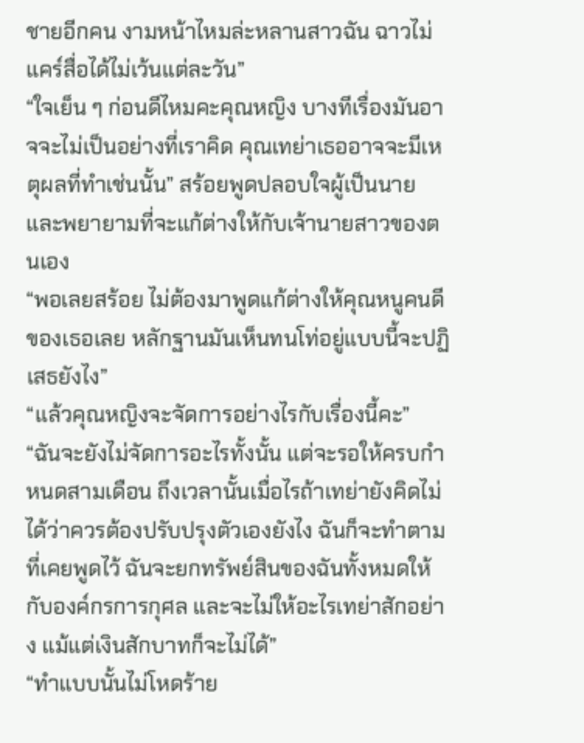ชายอีกคน งามหน้าไหมล่ะหลานสาวฉัน ฉาวไม่แคร์สื่อได้ไม่เว้นแต่ละวัน”
“ใจเย็น ๆ ก่อนดีไหมคะคุณหญิง บางทีเรื่องมันอาจจะไม่เป็นอย่างที่เราคิด คุณเทย่าเธออาจจะมีเหตุผลที่ทำเช่นนั้น” สร้อยพูดปลอบใจผู้เป็นนาย และพยายามที่จะแก้ต่างให้กับเจ้านายสาวของตนเอง
“พอเลยสร้อย ไม่ต้องมาพูดแก้ต่างให้คุณหนูคนดีของเธอเลย หลักฐานมันเห็นทนโท่อยู่แบบนี้จะปฏิเสธยังไง”
“แล้วคุณหญิงจะจัดการอย่างไรกับเรื่องนี้คะ”
“ฉันจะยังไม่จัดการอะไรทั้งนั้น แต่จะรอให้ครบกำหนดสามเดือน ถึงเวลานั้นเมื่อไรถ้าเทย่ายังคิดไม่ได้ว่าควรต้องปรับปรุงตัวเองยังไง ฉันก็จะทำตามที่เคยพูดไว้ ฉันจะยกทรัพย์สินของฉันทั้งหมดให้กับองค์กรการกุศล และจะไม่ให้อะไรเทย่าสักอย่าง แม้แต่เงินสักบาทก็จะไม่ได้”
“ทำแบบนั้นไม่โหดร้าย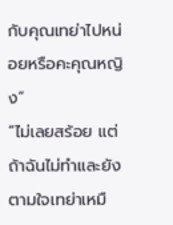กับคุณเทย่าไปหน่อยหรือคะคุณหญิง”
“ไม่เลยสร้อย แต่ถ้าฉันไม่ทำและยังตามใจเทย่าเหมื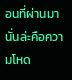อนที่ผ่านมา นั่นล่ะคือความโหด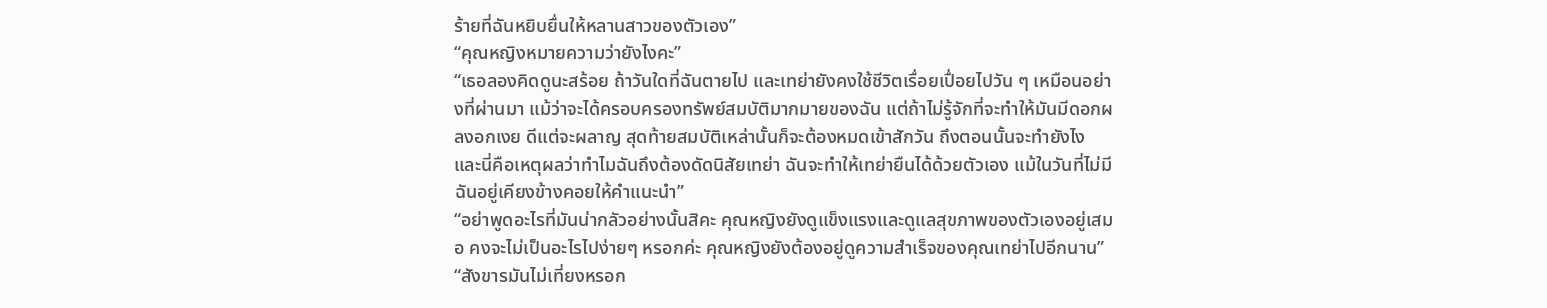ร้ายที่ฉันหยิบยื่นให้หลานสาวของตัวเอง”
“คุณหญิงหมายความว่ายังไงคะ”
“เธอลองคิดดูนะสร้อย ถ้าวันใดที่ฉันตายไป และเทย่ายังคงใช้ชีวิตเรื่อยเปื่อยไปวัน ๆ เหมือนอย่างที่ผ่านมา แม้ว่าจะได้ครอบครองทรัพย์สมบัติมากมายของฉัน แต่ถ้าไม่รู้จักที่จะทำให้มันมีดอกผลงอกเงย ดีแต่จะผลาญ สุดท้ายสมบัติเหล่านั้นก็จะต้องหมดเข้าสักวัน ถึงตอนนั้นจะทำยังไง และนี่คือเหตุผลว่าทำไมฉันถึงต้องดัดนิสัยเทย่า ฉันจะทำให้เทย่ายืนได้ด้วยตัวเอง แม้ในวันที่ไม่มีฉันอยู่เคียงข้างคอยให้คำแนะนำ”
“อย่าพูดอะไรที่มันน่ากลัวอย่างนั้นสิคะ คุณหญิงยังดูแข็งแรงและดูแลสุขภาพของตัวเองอยู่เสมอ คงจะไม่เป็นอะไรไปง่ายๆ หรอกค่ะ คุณหญิงยังต้องอยู่ดูความสำเร็จของคุณเทย่าไปอีกนาน”
“สังขารมันไม่เที่ยงหรอก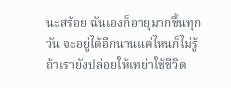นะสร้อย ฉันเองก็อายุมากขึ้นทุกวัน จะอยู่ได้อีกนานแค่ไหนก็ไม่รู้ ถ้าเรายังปล่อยให้เทย่าใช้ชีวิต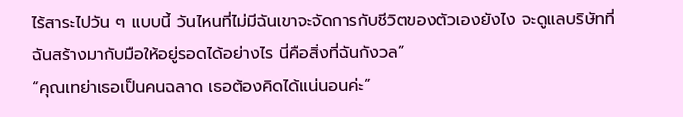ไร้สาระไปวัน ๆ แบบนี้ วันไหนที่ไม่มีฉันเขาจะจัดการกับชีวิตของตัวเองยังไง จะดูแลบริษัทที่ฉันสร้างมากับมือให้อยู่รอดได้อย่างไร นี่คือสิ่งที่ฉันกังวล”
“คุณเทย่าเธอเป็นคนฉลาด เธอต้องคิดได้แน่นอนค่ะ”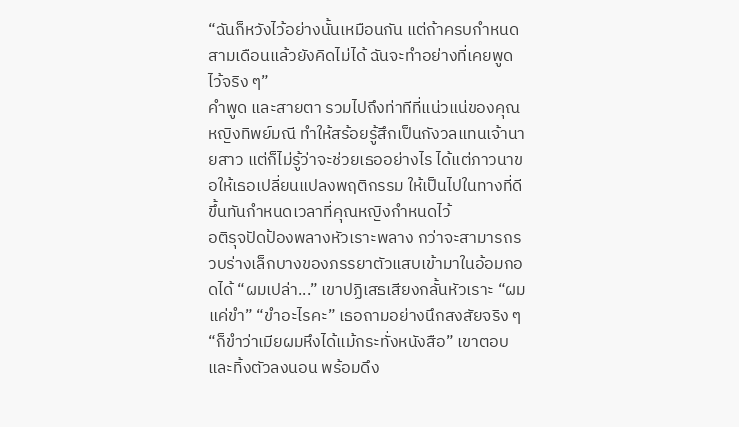“ฉันก็หวังไว้อย่างนั้นเหมือนกัน แต่ถ้าครบกำหนดสามเดือนแล้วยังคิดไม่ได้ ฉันจะทำอย่างที่เคยพูดไว้จริง ๆ”
คำพูด และสายตา รวมไปถึงท่าทีที่แน่วแน่ของคุณหญิงทิพย์มณี ทำให้สร้อยรู้สึกเป็นกังวลแทนเจ้านายสาว แต่ก็ไม่รู้ว่าจะช่วยเธออย่างไร ได้แต่ภาวนาขอให้เธอเปลี่ยนแปลงพฤติกรรม ให้เป็นไปในทางที่ดีขึ้นทันกำหนดเวลาที่คุณหญิงกำหนดไว้
อติรุจปัดป้องพลางหัวเราะพลาง กว่าจะสามารถรวบร่างเล็กบางของภรรยาตัวแสบเข้ามาในอ้อมกอดได้ “ผมเปล่า...” เขาปฏิเสธเสียงกลั้นหัวเราะ “ผมแค่ขำ” “ขำอะไรคะ” เธอถามอย่างนึกสงสัยจริง ๆ “ก็ขำว่าเมียผมหึงได้แม้กระทั่งหนังสือ” เขาตอบ และทิ้งตัวลงนอน พร้อมดึง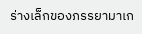ร่างเล็กของภรรยามาเก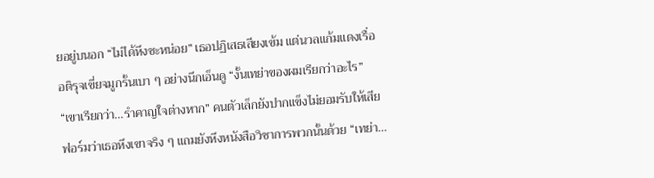ยอยู่บนอก “ไม่ได้หึงซะหน่อย” เธอปฏิเสธเสียงเข้ม แต่นวลแก้มแดงเรื่อ อติรุจเขี่ยจมูกรั้นเบา ๆ อย่างนึกเอ็นดู “งั้นเทย่าของผมเรียกว่าอะไร” “เขาเรียกว่า...รำคาญใจต่างหาก” คนตัวเล็กยังปากแข็งไม่ยอมรับให้เสียฟอร์มว่าเธอหึงเขาจริง ๆ แถมยังหึงหนังสือวิชาการพวกนั้นด้วย “เทย่า...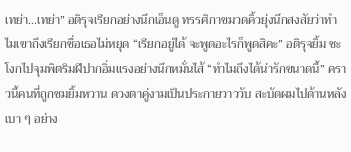เทย่า...เทย่า” อติรุจเรียกอย่างนึกเอ็นดู ทรรศิกาขมวดคิ้วยุ่งนึกสงสัยว่าทำไมเขาถึงเรียกชื่อเธอไม่หยุด “เรียกอยู่ได้ จะพูดอะไรก็พูดสิคะ” อติรุจยิ้ม ชะโงกไปจุมพิตริมฝีปากอิ่มแรงอย่างนึกหมั่นไส้ “ทำไมถึงได้น่ารักขนาดนี้” คราวนี้คนที่ถูกชมยิ้มหวาน ดวงตาคู่งามเป็นประกายวาววับ สะบัดผมไปด้านหลังเบา ๆ อย่าง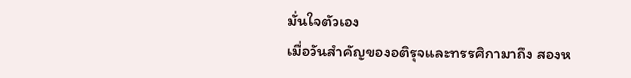มั่นใจตัวเอง
เมื่อวันสำคัญของอติรุจและทรรศิกามาถึง สองห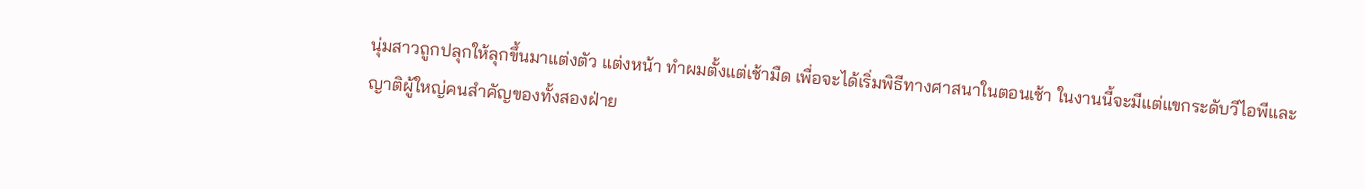นุ่มสาวถูกปลุกให้ลุกขึ้นมาแต่งตัว แต่งหน้า ทำผมตั้งแต่เช้ามืด เพื่อจะได้เริ่มพิธีทางศาสนาในตอนเช้า ในงานนี้จะมีแต่แขกระดับวีไอพีและญาติผู้ใหญ่คนสำคัญของทั้งสองฝ่าย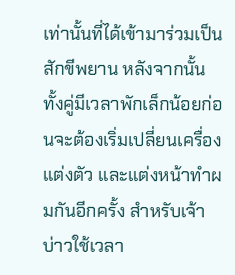เท่านั้นที่ได้เข้ามาร่วมเป็นสักขีพยาน หลังจากนั้นทั้งคู่มีเวลาพักเล็กน้อยก่อนจะต้องเริ่มเปลี่ยนเครื่องแต่งตัว และแต่งหน้าทำผมกันอีกครั้ง สำหรับเจ้าบ่าวใช้เวลา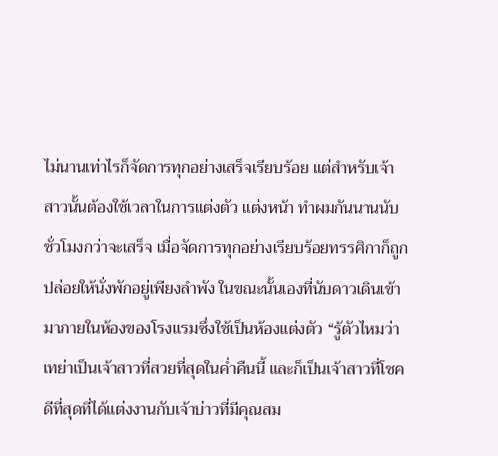ไม่นานเท่าไรก็จัดการทุกอย่างเสร็จเรียบร้อย แต่สำหรับเจ้าสาวนั้นต้องใช้เวลาในการแต่งตัว แต่งหน้า ทำผมกันนานนับชั่วโมงกว่าจะเสร็จ เมื่อจัดการทุกอย่างเรียบร้อยทรรศิกาก็ถูกปล่อยให้นั่งพักอยู่เพียงลำพัง ในขณะนั้นเองที่นับดาวเดินเข้ามาภายในห้องของโรงแรมซึ่งใช้เป็นห้องแต่งตัว “รู้ตัวไหมว่าเทย่าเป็นเจ้าสาวที่สวยที่สุดในค่ำคืนนี้ และก็เป็นเจ้าสาวที่โชคดีที่สุดที่ได้แต่งงานกับเจ้าบ่าวที่มีคุณสม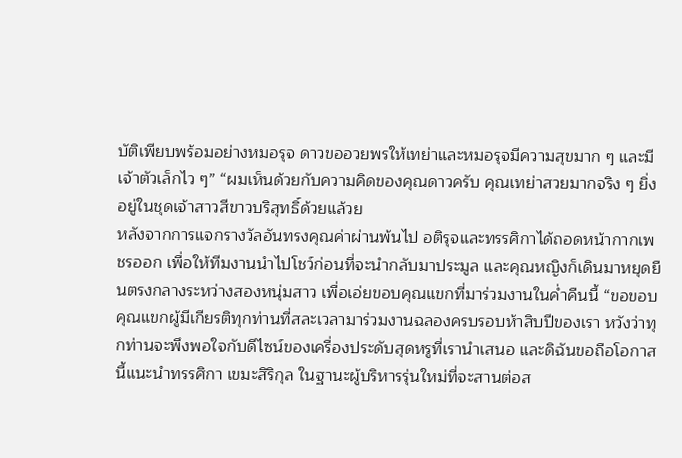บัติเพียบพร้อมอย่างหมอรุจ ดาวขออวยพรให้เทย่าและหมอรุจมีความสุขมาก ๆ และมีเจ้าตัวเล็กไว ๆ” “ผมเห็นด้วยกับความคิดของคุณดาวครับ คุณเทย่าสวยมากจริง ๆ ยิ่งอยู่ในชุดเจ้าสาวสีขาวบริสุทธิ์ด้วยแล้วย
หลังจากการแจกรางวัลอันทรงคุณค่าผ่านพ้นไป อติรุจและทรรศิกาได้ถอดหน้ากากเพชรออก เพื่อให้ทีมงานนำไปโชว์ก่อนที่จะนำกลับมาประมูล และคุณหญิงก็เดินมาหยุดยืนตรงกลางระหว่างสองหนุ่มสาว เพื่อเอ่ยขอบคุณแขกที่มาร่วมงานในค่ำคืนนี้ “ขอขอบคุณแขกผู้มีเกียรติทุกท่านที่สละเวลามาร่วมงานฉลองครบรอบห้าสิบปีของเรา หวังว่าทุกท่านจะพึงพอใจกับดีไซน์ของเครื่องประดับสุดหรูที่เรานำเสนอ และดิฉันขอถือโอกาสนี้แนะนำทรรศิกา เขมะสิริกุล ในฐานะผู้บริหารรุ่นใหม่ที่จะสานต่อส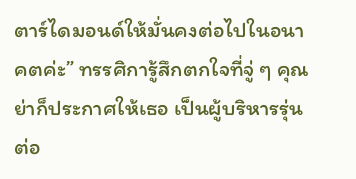ตาร์ไดมอนด์ให้มั่นคงต่อไปในอนาคตค่ะ” ทรรศิการู้สึกตกใจที่จู่ ๆ คุณย่าก็ประกาศให้เธอ เป็นผู้บริหารรุ่นต่อ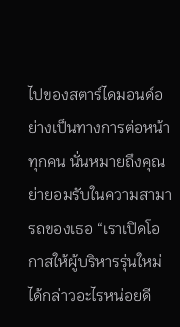ไปของสตาร์ไดมอนด์อย่างเป็นทางการต่อหน้าทุกคน นั่นหมายถึงคุณย่ายอมรับในความสามารถของเธอ “เราเปิดโอกาสให้ผู้บริหารรุ่นใหม่ได้กล่าวอะไรหน่อยดี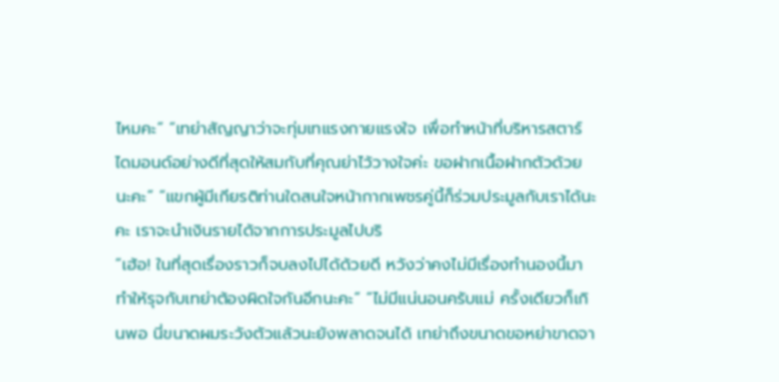ไหมคะ” “เทย่าสัญญาว่าจะทุ่มเทแรงกายแรงใจ เพื่อทำหน้าที่บริหารสตาร์ไดมอนด์อย่างดีที่สุดให้สมกับที่คุณย่าไว้วางใจค่ะ ขอฝากเนื้อฝากตัวด้วยนะคะ” “แขกผู้มีเกียรติท่านใดสนใจหน้ากากเพชรคู่นี้ก็ร่วมประมูลกับเราได้นะคะ เราจะนำเงินรายได้จากการประมูลไปบริ
“เฮ้อ! ในที่สุดเรื่องราวก็จบลงไปได้ด้วยดี หวังว่าคงไม่มีเรื่องทำนองนี้มาทำให้รุจกับเทย่าต้องผิดใจกันอีกนะคะ” “ไม่มีแน่นอนครับแม่ ครั้งเดียวก็เกินพอ นี่ขนาดผมระวังตัวแล้วนะยังพลาดจนได้ เทย่าถึงขนาดขอหย่าขาดจา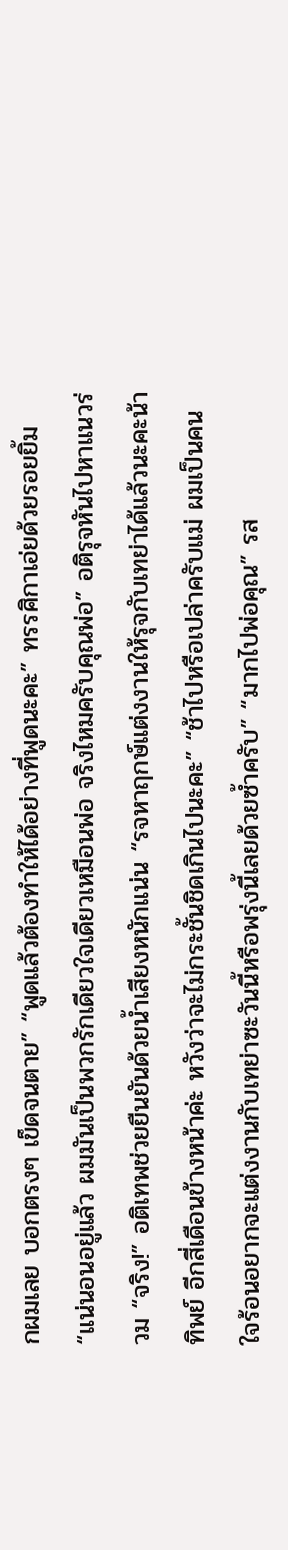กผมเลย บอกตรงๆ เข็ดจนตาย” “พูดแล้วต้องทำให้ได้อย่างที่พูดนะคะ” ทรรศิกาเอ่ยด้วยรอยยิ้ม “แน่นอนอยู่แล้ว ผมมันเป็นพวกรักเดียวใจเดียวเหมือนพ่อ จริงไหมครับคุณพ่อ” อติรุจหันไปหาแนวร่วม “จริง!” อติเทพช่วยยืนยันด้วยน้ำเสียงหนักแน่น “รจหาฤกษ์แต่งงานให้รุจกับเทย่าได้แล้วนะคะน้าทิพย์ อีกสี่เดือนข้างหน้าค่ะ หวังว่าจะไม่กระชั้นชิดเกินไปนะคะ” “ช้าไปหรือเปล่าครับแม่ ผมเป็นคนใจร้อนอยากจะแต่งงานกับเทย่าซะวันนี้หรือพรุ่งนี้เลยด้วยซ้ำครับ” “มากไปพ่อคุณ” รส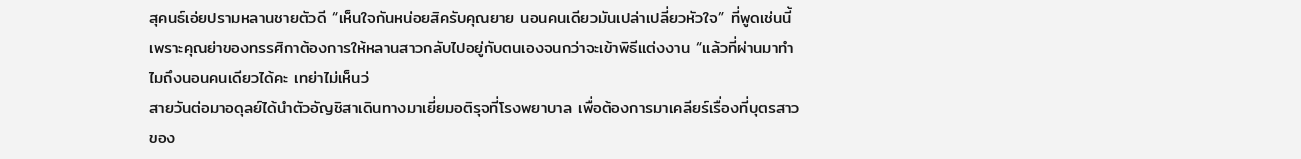สุคนธ์เอ่ยปรามหลานชายตัวดี “เห็นใจกันหน่อยสิครับคุณยาย นอนคนเดียวมันเปล่าเปลี่ยวหัวใจ” ที่พูดเช่นนี้เพราะคุณย่าของทรรศิกาต้องการให้หลานสาวกลับไปอยู่กับตนเองจนกว่าจะเข้าพิธีแต่งงาน “แล้วที่ผ่านมาทำไมถึงนอนคนเดียวได้คะ เทย่าไม่เห็นว่
สายวันต่อมาอดุลย์ได้นำตัวอัญชิสาเดินทางมาเยี่ยมอติรุจที่โรงพยาบาล เพื่อต้องการมาเคลียร์เรื่องที่บุตรสาวของ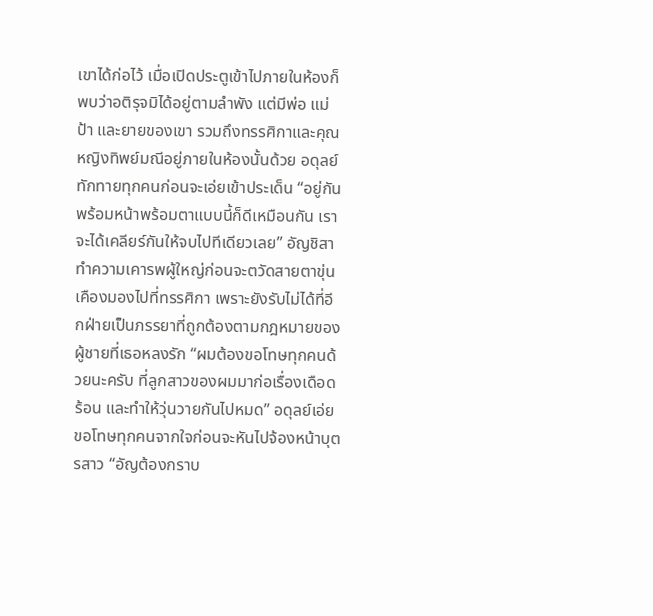เขาได้ก่อไว้ เมื่อเปิดประตูเข้าไปภายในห้องก็พบว่าอติรุจมิได้อยู่ตามลำพัง แต่มีพ่อ แม่ ป้า และยายของเขา รวมถึงทรรศิกาและคุณหญิงทิพย์มณีอยู่ภายในห้องนั้นด้วย อดุลย์ทักทายทุกคนก่อนจะเอ่ยเข้าประเด็น “อยู่กันพร้อมหน้าพร้อมตาแบบนี้ก็ดีเหมือนกัน เราจะได้เคลียร์กันให้จบไปทีเดียวเลย” อัญชิสาทำความเคารพผู้ใหญ่ก่อนจะตวัดสายตาขุ่นเคืองมองไปที่ทรรศิกา เพราะยังรับไม่ได้ที่อีกฝ่ายเป็นภรรยาที่ถูกต้องตามกฎหมายของผู้ชายที่เธอหลงรัก “ผมต้องขอโทษทุกคนด้วยนะครับ ที่ลูกสาวของผมมาก่อเรื่องเดือดร้อน และทำให้วุ่นวายกันไปหมด” อดุลย์เอ่ยขอโทษทุกคนจากใจก่อนจะหันไปจ้องหน้าบุตรสาว “อัญต้องกราบ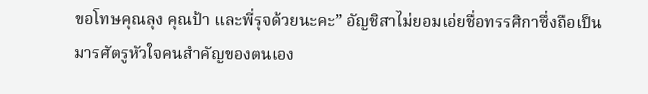ขอโทษคุณลุง คุณป้า และพี่รุจด้วยนะคะ” อัญชิสาไม่ยอมเอ่ยชื่อทรรศิกาซึ่งถือเป็นมารศัตรูหัวใจคนสำคัญของตนเอง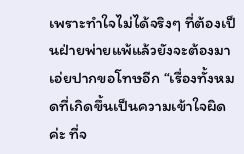เพราะทำใจไม่ได้จริงๆ ที่ต้องเป็นฝ่ายพ่ายแพ้แล้วยังจะต้องมาเอ่ยปากขอโทษอีก “เรื่องทั้งหมดที่เกิดขึ้นเป็นความเข้าใจผิดค่ะ ที่จ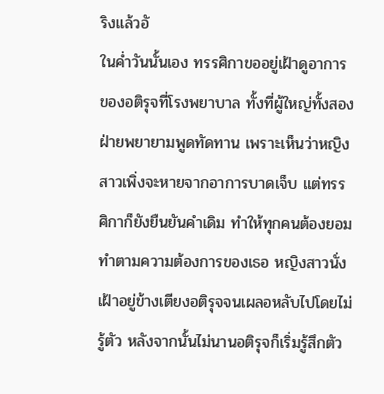ริงแล้วอั
ในค่ำวันนั้นเอง ทรรศิกาขออยู่เฝ้าดูอาการของอติรุจที่โรงพยาบาล ทั้งที่ผู้ใหญ่ทั้งสองฝ่ายพยายามพูดทัดทาน เพราะเห็นว่าหญิงสาวเพิ่งจะหายจากอาการบาดเจ็บ แต่ทรรศิกาก็ยังยืนยันคำเดิม ทำให้ทุกคนต้องยอมทำตามความต้องการของเธอ หญิงสาวนั่งเฝ้าอยู่ข้างเตียงอติรุจจนเผลอหลับไปโดยไม่รู้ตัว หลังจากนั้นไม่นานอติรุจก็เริ่มรู้สึกตัว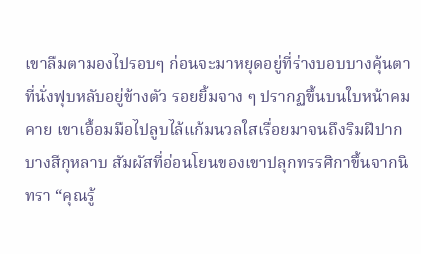เขาลืมตามองไปรอบๆ ก่อนจะมาหยุดอยู่ที่ร่างบอบบางคุ้นตาที่นั่งฟุบหลับอยู่ข้างตัว รอยยิ้มจาง ๆ ปรากฏขึ้นบนใบหน้าคมคาย เขาเอื้อมมือไปลูบไล้แก้มนวลใสเรื่อยมาจนถึงริมฝีปากบางสีกุหลาบ สัมผัสที่อ่อนโยนของเขาปลุกทรรศิกาขึ้นจากนิทรา “คุณรู้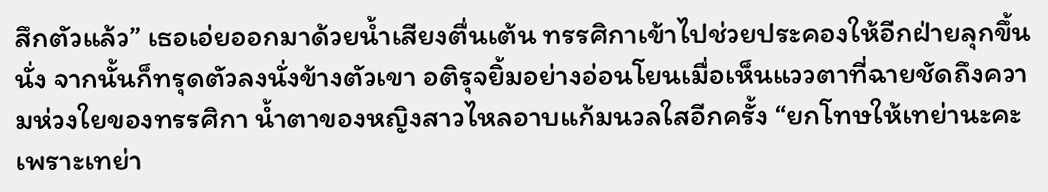สึกตัวแล้ว” เธอเอ่ยออกมาด้วยน้ำเสียงตื่นเต้น ทรรศิกาเข้าไปช่วยประคองให้อีกฝ่ายลุกขึ้นนั่ง จากนั้นก็ทรุดตัวลงนั่งข้างตัวเขา อติรุจยิ้มอย่างอ่อนโยนเมื่อเห็นแววตาที่ฉายชัดถึงความห่วงใยของทรรศิกา น้ำตาของหญิงสาวไหลอาบแก้มนวลใสอีกครั้ง “ยกโทษให้เทย่านะคะ เพราะเทย่า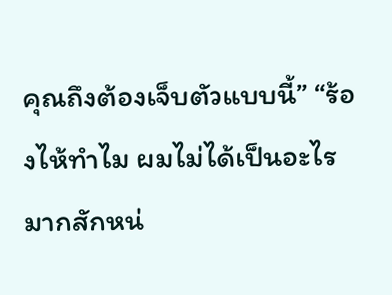คุณถึงต้องเจ็บตัวแบบนี้” “ร้องไห้ทำไม ผมไม่ได้เป็นอะไรมากสักหน่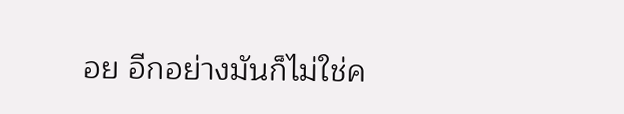อย อีกอย่างมันก็ไม่ใช่ค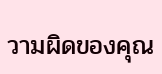วามผิดของคุณ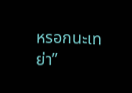หรอกนะเทย่า”